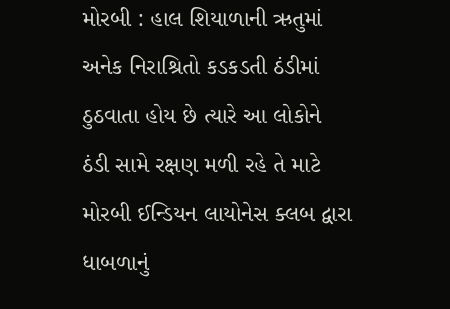મોરબી : હાલ શિયાળાની ઋતુમાં અનેક નિરાશ્રિતો કડકડતી ઠંડીમાં ઠુઠવાતા હોય છે ત્યારે આ લોકોને ઠંડી સામે રક્ષણ મળી રહે તે માટે મોરબી ઈન્ડિયન લાયોનેસ ક્લબ દ્વારા ધાબળાનું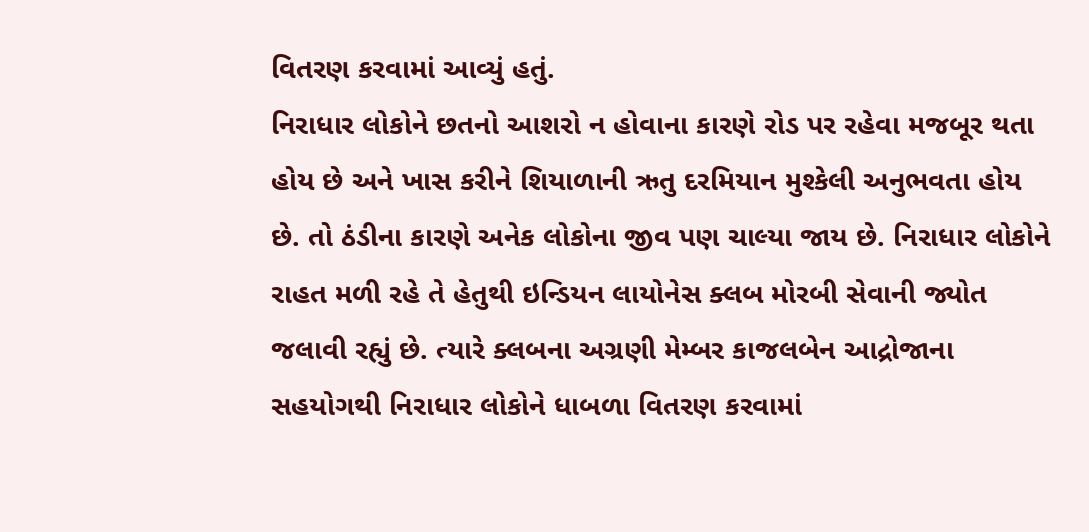વિતરણ કરવામાં આવ્યું હતું.
નિરાધાર લોકોને છતનો આશરો ન હોવાના કારણે રોડ પર રહેવા મજબૂર થતા હોય છે અને ખાસ કરીને શિયાળાની ઋતુ દરમિયાન મુશ્કેલી અનુભવતા હોય છે. તો ઠંડીના કારણે અનેક લોકોના જીવ પણ ચાલ્યા જાય છે. નિરાધાર લોકોને રાહત મળી રહે તે હેતુથી ઇન્ડિયન લાયોનેસ ક્લબ મોરબી સેવાની જ્યોત જલાવી રહ્યું છે. ત્યારે ક્લબના અગ્રણી મેમ્બર કાજલબેન આદ્રોજાના સહયોગથી નિરાધાર લોકોને ધાબળા વિતરણ કરવામાં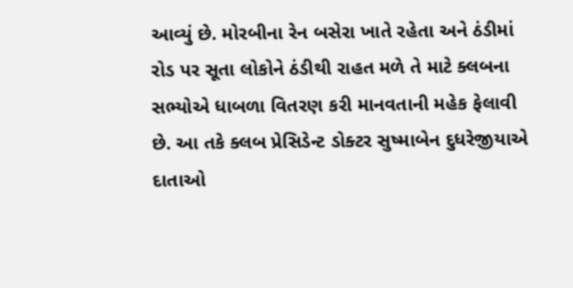આવ્યું છે. મોરબીના રેન બસેરા ખાતે રહેતા અને ઠંડીમાં રોડ પર સૂતા લોકોને ઠંડીથી રાહત મળે તે માટે ક્લબના સભ્યોએ ધાબળા વિતરણ કરી માનવતાની મહેક ફેલાવી છે. આ તકે ક્લબ પ્રેસિડેન્ટ ડોક્ટર સુષ્માબેન દુધરેજીયાએ દાતાઓ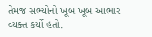તેમજ સભ્યોનો ખૂબ ખૂબ આભાર વ્યક્ત કર્યો હતો.